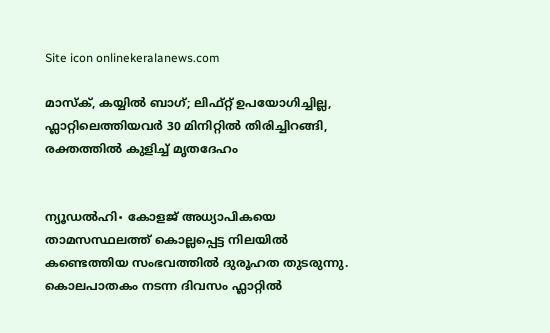Site icon onlinekeralanews.com

മാസ്ക്, കയ്യിൽ ബാഗ്; ലിഫ്റ്റ് ഉപയോഗിച്ചില്ല, ഫ്ലാറ്റിലെത്തിയവർ 30 മിനിറ്റിൽ തിരിച്ചിറങ്ങി, രക്തത്തിൽ കുളിച്ച് മൃതദേഹം


ന്യൂഡൽഹി∙ കോളജ് അധ്യാപികയെ താമസസ്ഥലത്ത് കൊല്ലപ്പെട്ട നിലയിൽ കണ്ടെത്തിയ സംഭവത്തിൽ ദുരൂഹത തുടരുന്നു. കൊലപാതകം നടന്ന ദിവസം ഫ്ലാറ്റിൽ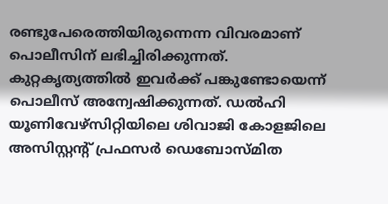രണ്ടുപേരെത്തിയിരുന്നെന്ന വിവരമാണ് പൊലീസിന് ലഭിച്ചിരിക്കുന്നത്. കുറ്റകൃത്യത്തിൽ ഇവർക്ക് പങ്കുണ്ടോയെന്ന് പൊലീസ് അന്വേഷിക്കുന്നത്. ഡൽഹി യൂണിവേഴ്സിറ്റിയിലെ ശിവാജി കോളജിലെ അസിസ്റ്റന്റ് പ്രഫസർ ഡെബോസ്‍മിത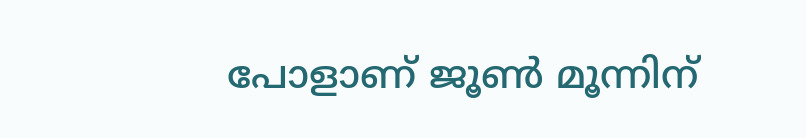പോളാണ് ജൂൺ മൂന്നിന്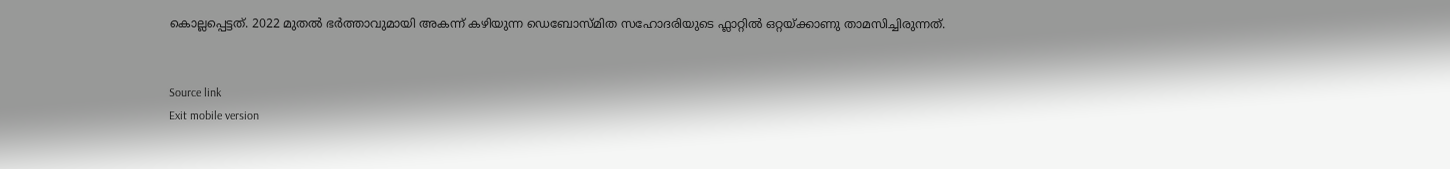കൊല്ലപ്പെട്ടത്. 2022 മുതൽ ഭർത്താവുമായി അകന്ന് കഴിയുന്ന ഡെബോസ്‍മിത സഹോദരിയുടെ ഫ്ലാറ്റിൽ ഒറ്റയ്ക്കാണു താമസിച്ചിരുന്നത്.


Source link
Exit mobile version